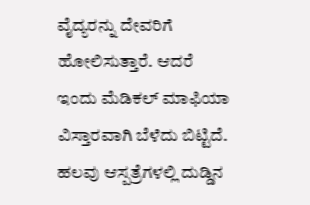ವೈದ್ಯರನ್ನು ದೇವರಿಗೆ ಹೋಲಿಸುತ್ತಾರೆ. ಆದರೆ ಇಂದು ಮೆಡಿಕಲ್ ಮಾಫಿಯಾ ವಿಸ್ತಾರವಾಗಿ ಬೆಳೆದು ಬಿಟ್ಟಿದೆ. ಹಲವು ಆಸ್ಪತ್ರೆಗಳಲ್ಲಿ ದುಡ್ಡಿನ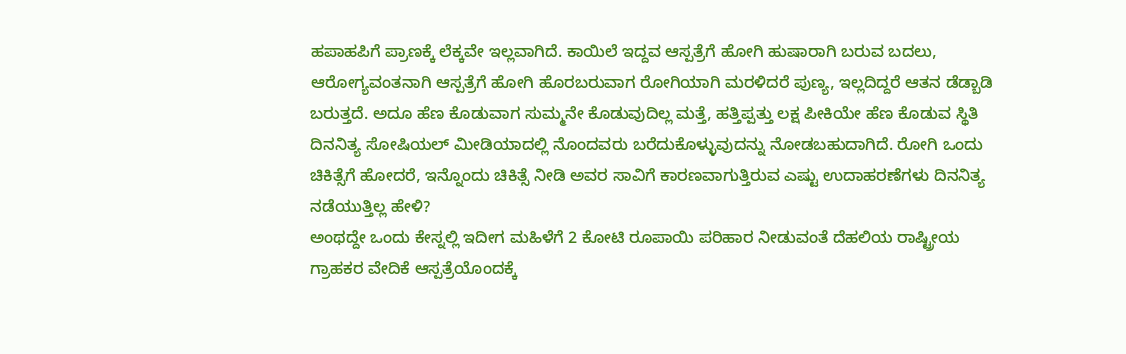ಹಪಾಹಪಿಗೆ ಪ್ರಾಣಕ್ಕೆ ಲೆಕ್ಕವೇ ಇಲ್ಲವಾಗಿದೆ. ಕಾಯಿಲೆ ಇದ್ದವ ಆಸ್ಪತ್ರೆಗೆ ಹೋಗಿ ಹುಷಾರಾಗಿ ಬರುವ ಬದಲು, ಆರೋಗ್ಯವಂತನಾಗಿ ಆಸ್ಪತ್ರೆಗೆ ಹೋಗಿ ಹೊರಬರುವಾಗ ರೋಗಿಯಾಗಿ ಮರಳಿದರೆ ಪುಣ್ಯ, ಇಲ್ಲದಿದ್ದರೆ ಆತನ ಡೆಡ್ಬಾಡಿ ಬರುತ್ತದೆ. ಅದೂ ಹೆಣ ಕೊಡುವಾಗ ಸುಮ್ಮನೇ ಕೊಡುವುದಿಲ್ಲ ಮತ್ತೆ, ಹತ್ತಿಪ್ಪತ್ತು ಲಕ್ಷ ಪೀಕಿಯೇ ಹೆಣ ಕೊಡುವ ಸ್ಥಿತಿ ದಿನನಿತ್ಯ ಸೋಷಿಯಲ್ ಮೀಡಿಯಾದಲ್ಲಿ ನೊಂದವರು ಬರೆದುಕೊಳ್ಳುವುದನ್ನು ನೋಡಬಹುದಾಗಿದೆ. ರೋಗಿ ಒಂದು ಚಿಕಿತ್ಸೆಗೆ ಹೋದರೆ, ಇನ್ನೊಂದು ಚಿಕಿತ್ಸೆ ನೀಡಿ ಅವರ ಸಾವಿಗೆ ಕಾರಣವಾಗುತ್ತಿರುವ ಎಷ್ಟು ಉದಾಹರಣೆಗಳು ದಿನನಿತ್ಯ ನಡೆಯುತ್ತಿಲ್ಲ ಹೇಳಿ?
ಅಂಥದ್ದೇ ಒಂದು ಕೇಸ್ನಲ್ಲಿ ಇದೀಗ ಮಹಿಳೆಗೆ 2 ಕೋಟಿ ರೂಪಾಯಿ ಪರಿಹಾರ ನೀಡುವಂತೆ ದೆಹಲಿಯ ರಾಷ್ಟ್ರೀಯ ಗ್ರಾಹಕರ ವೇದಿಕೆ ಆಸ್ಪತ್ರೆಯೊಂದಕ್ಕೆ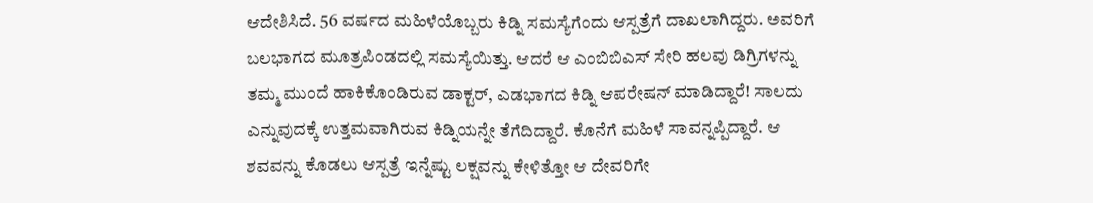ಆದೇಶಿಸಿದೆ. 56 ವರ್ಷದ ಮಹಿಳೆಯೊಬ್ಬರು ಕಿಡ್ನಿ ಸಮಸ್ಯೆಗೆಂದು ಆಸ್ಪತ್ರೆಗೆ ದಾಖಲಾಗಿದ್ದರು. ಅವರಿಗೆ ಬಲಭಾಗದ ಮೂತ್ರಪಿಂಡದಲ್ಲಿ ಸಮಸ್ಯೆಯಿತ್ತು. ಆದರೆ ಆ ಎಂಬಿಬಿಎಸ್ ಸೇರಿ ಹಲವು ಡಿಗ್ರಿಗಳನ್ನು ತಮ್ಮ ಮುಂದೆ ಹಾಕಿಕೊಂಡಿರುವ ಡಾಕ್ಟರ್, ಎಡಭಾಗದ ಕಿಡ್ನಿ ಆಪರೇಷನ್ ಮಾಡಿದ್ದಾರೆ! ಸಾಲದು ಎನ್ನುವುದಕ್ಕೆ ಉತ್ತಮವಾಗಿರುವ ಕಿಡ್ನಿಯನ್ನೇ ತೆಗೆದಿದ್ದಾರೆ. ಕೊನೆಗೆ ಮಹಿಳೆ ಸಾವನ್ನಪ್ಪಿದ್ದಾರೆ. ಆ ಶವವನ್ನು ಕೊಡಲು ಆಸ್ಪತ್ರೆ ಇನ್ನೆಷ್ಟು ಲಕ್ಷವನ್ನು ಕೇಳಿತ್ತೋ ಆ ದೇವರಿಗೇ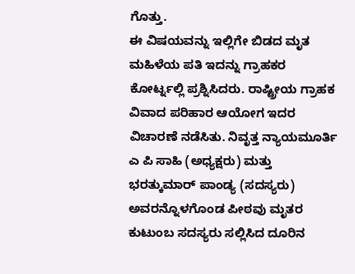ಗೊತ್ತು.
ಈ ವಿಷಯವನ್ನು ಇಲ್ಲಿಗೇ ಬಿಡದ ಮೃತ ಮಹಿಳೆಯ ಪತಿ ಇದನ್ನು ಗ್ರಾಹಕರ ಕೋರ್ಟ್ನಲ್ಲಿ ಪ್ರಶ್ನಿಸಿದರು. ರಾಷ್ಟ್ರೀಯ ಗ್ರಾಹಕ ವಿವಾದ ಪರಿಹಾರ ಆಯೋಗ ಇದರ ವಿಚಾರಣೆ ನಡೆಸಿತು. ನಿವೃತ್ತ ನ್ಯಾಯಮೂರ್ತಿ ಎ ಪಿ ಸಾಹಿ (ಅಧ್ಯಕ್ಷರು) ಮತ್ತು ಭರತ್ಕುಮಾರ್ ಪಾಂಡ್ಯ (ಸದಸ್ಯರು) ಅವರನ್ನೊಳಗೊಂಡ ಪೀಠವು ಮೃತರ ಕುಟುಂಬ ಸದಸ್ಯರು ಸಲ್ಲಿಸಿದ ದೂರಿನ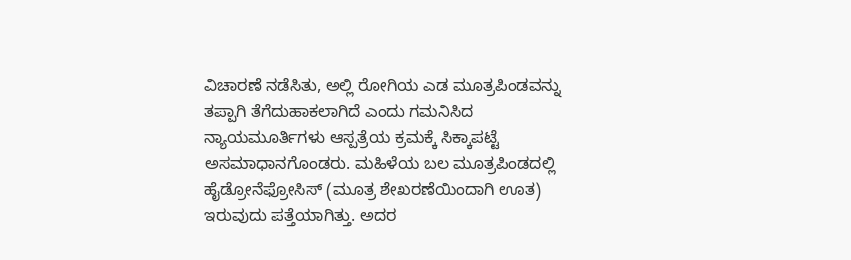ವಿಚಾರಣೆ ನಡೆಸಿತು, ಅಲ್ಲಿ ರೋಗಿಯ ಎಡ ಮೂತ್ರಪಿಂಡವನ್ನು ತಪ್ಪಾಗಿ ತೆಗೆದುಹಾಕಲಾಗಿದೆ ಎಂದು ಗಮನಿಸಿದ ನ್ಯಾಯಮೂರ್ತಿಗಳು ಆಸ್ಪತ್ರೆಯ ಕ್ರಮಕ್ಕೆ ಸಿಕ್ಕಾಪಟ್ಟೆ ಅಸಮಾಧಾನಗೊಂಡರು. ಮಹಿಳೆಯ ಬಲ ಮೂತ್ರಪಿಂಡದಲ್ಲಿ ಹೈಡ್ರೋನೆಫ್ರೋಸಿಸ್ (ಮೂತ್ರ ಶೇಖರಣೆಯಿಂದಾಗಿ ಊತ) ಇರುವುದು ಪತ್ತೆಯಾಗಿತ್ತು. ಅದರ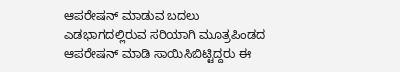ಆಪರೇಷನ್ ಮಾಡುವ ಬದಲು ಎಡಭಾಗದಲ್ಲಿರುವ ಸರಿಯಾಗಿ ಮೂತ್ರಪಿಂಡದ ಆಪರೇಷನ್ ಮಾಡಿ ಸಾಯಿಸಿಬಿಟ್ಟಿದ್ದರು ಈ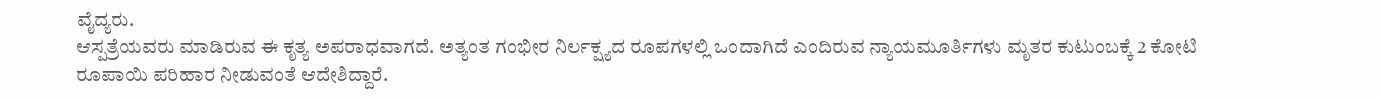ವೈದ್ಯರು.
ಆಸ್ಪತ್ರೆಯವರು ಮಾಡಿರುವ ಈ ಕೃತ್ಯ ಅಪರಾಧವಾಗದೆ. ಅತ್ಯಂತ ಗಂಭೀರ ನಿರ್ಲಕ್ಷ್ಯದ ರೂಪಗಳಲ್ಲಿ ಒಂದಾಗಿದೆ ಎಂದಿರುವ ನ್ಯಾಯಮೂರ್ತಿಗಳು ಮೃತರ ಕುಟುಂಬಕ್ಕೆ 2 ಕೋಟಿ ರೂಪಾಯಿ ಪರಿಹಾರ ನೀಡುವಂತೆ ಆದೇಶಿದ್ದಾರೆ.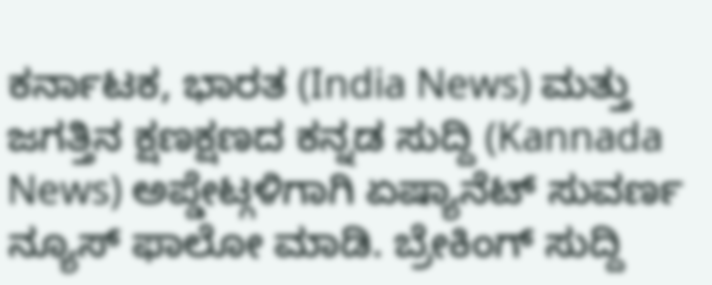ಕರ್ನಾಟಕ, ಭಾರತ (India News) ಮತ್ತು ಜಗತ್ತಿನ ಕ್ಷಣಕ್ಷಣದ ಕನ್ನಡ ಸುದ್ದಿ (Kannada News) ಅಪ್ಡೇಟ್ಗಳಿಗಾಗಿ ಏಷ್ಯಾನೆಟ್ ಸುವರ್ಣ ನ್ಯೂಸ್ ಫಾಲೋ ಮಾಡಿ. ಬ್ರೇಕಿಂಗ್ ಸುದ್ದಿ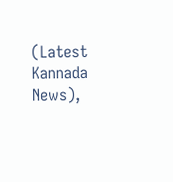(Latest Kannada News),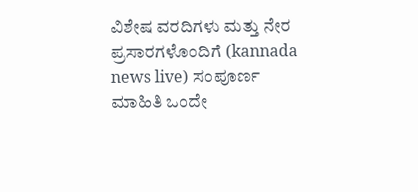ವಿಶೇಷ ವರದಿಗಳು ಮತ್ತು ನೇರ ಪ್ರಸಾರಗಳೊಂದಿಗೆ (kannada news live) ಸಂಪೂರ್ಣ ಮಾಹಿತಿ ಒಂದೇ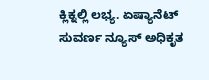ಕ್ಲಿಕ್ನಲ್ಲಿ ಲಭ್ಯ. ಏಷ್ಯಾನೆಟ್ ಸುವರ್ಣ ನ್ಯೂಸ್ ಅಧಿಕೃತ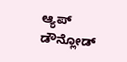ಆ್ಯಪ್ ಡೌನ್ಲೋಡ್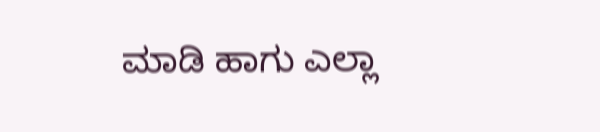ಮಾಡಿ ಹಾಗು ಎಲ್ಲಾ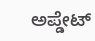ಅಪ್ಡೇಟ್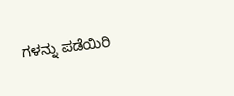ಗಳನ್ನು ಪಡೆಯಿರಿ